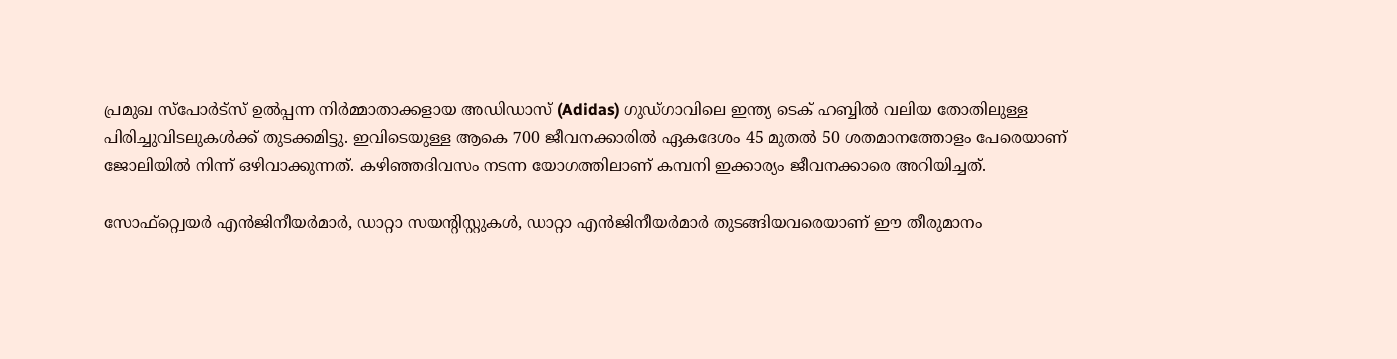പ്രമുഖ സ്പോർട്സ് ഉൽപ്പന്ന നിർമ്മാതാക്കളായ അഡിഡാസ് (Adidas) ഗുഡ്ഗാവിലെ ഇന്ത്യ ടെക് ഹബ്ബിൽ വലിയ തോതിലുള്ള പിരിച്ചുവിടലുകൾക്ക് തുടക്കമിട്ടു. ഇവിടെയുള്ള ആകെ 700 ജീവനക്കാരിൽ ഏകദേശം 45 മുതൽ 50 ശതമാനത്തോളം പേരെയാണ് ജോലിയിൽ നിന്ന് ഒഴിവാക്കുന്നത്. കഴിഞ്ഞദിവസം നടന്ന യോഗത്തിലാണ് കമ്പനി ഇക്കാര്യം ജീവനക്കാരെ അറിയിച്ചത്.

സോഫ്റ്റ്വെയർ എൻജിനീയർമാർ, ഡാറ്റാ സയന്റിസ്റ്റുകൾ, ഡാറ്റാ എൻജിനീയർമാർ തുടങ്ങിയവരെയാണ് ഈ തീരുമാനം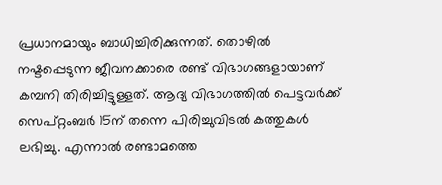പ്രധാനമായും ബാധിച്ചിരിക്കുന്നത്. തൊഴിൽ നഷ്ടപ്പെടുന്ന ജീവനക്കാരെ രണ്ട് വിഭാഗങ്ങളായാണ് കമ്പനി തിരിച്ചിട്ടുള്ളത്. ആദ്യ വിഭാഗത്തിൽ പെട്ടവർക്ക് സെപ്റ്റംബർ 15ന് തന്നെ പിരിച്ചുവിടൽ കത്തുകൾ ലഭിച്ചു. എന്നാൽ രണ്ടാമത്തെ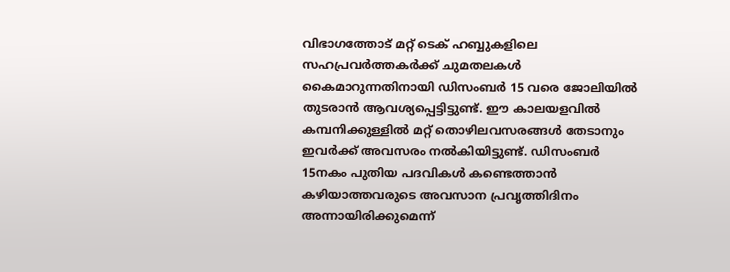വിഭാഗത്തോട് മറ്റ് ടെക് ഹബ്ബുകളിലെ സഹപ്രവർത്തകർക്ക് ചുമതലകൾ കൈമാറുന്നതിനായി ഡിസംബർ 15 വരെ ജോലിയിൽ തുടരാൻ ആവശ്യപ്പെട്ടിട്ടുണ്ട്. ഈ കാലയളവിൽ കമ്പനിക്കുള്ളിൽ മറ്റ് തൊഴിലവസരങ്ങൾ തേടാനും ഇവർക്ക് അവസരം നൽകിയിട്ടുണ്ട്. ഡിസംബർ 15നകം പുതിയ പദവികൾ കണ്ടെത്താൻ കഴിയാത്തവരുടെ അവസാന പ്രവൃത്തിദിനം അന്നായിരിക്കുമെന്ന്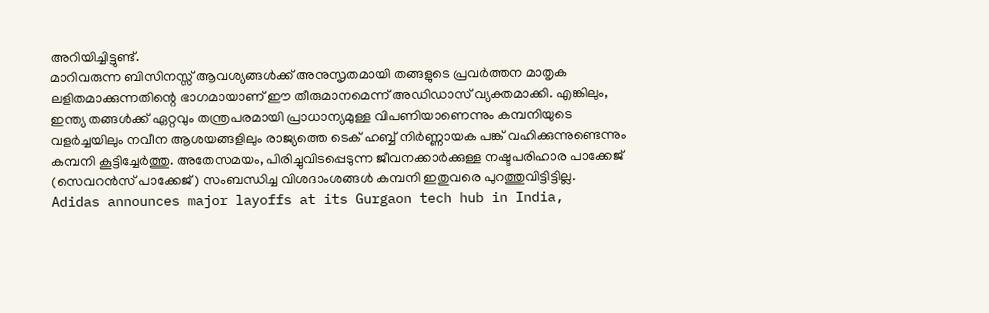അറിയിച്ചിട്ടുണ്ട്.
മാറിവരുന്ന ബിസിനസ്സ് ആവശ്യങ്ങൾക്ക് അനുസൃതമായി തങ്ങളുടെ പ്രവർത്തന മാതൃക ലളിതമാക്കുന്നതിന്റെ ഭാഗമായാണ് ഈ തീരുമാനമെന്ന് അഡിഡാസ് വ്യക്തമാക്കി. എങ്കിലും, ഇന്ത്യ തങ്ങൾക്ക് ഏറ്റവും തന്ത്രപരമായി പ്രാധാന്യമുള്ള വിപണിയാണെന്നും കമ്പനിയുടെ വളർച്ചയിലും നവീന ആശയങ്ങളിലും രാജ്യത്തെ ടെക് ഹബ്ബ് നിർണ്ണായക പങ്ക് വഹിക്കുന്നുണ്ടെന്നും കമ്പനി കൂട്ടിച്ചേർത്തു. അതേസമയം, പിരിച്ചുവിടപ്പെടുന്ന ജീവനക്കാർക്കുള്ള നഷ്ടപരിഹാര പാക്കേജ് (സെവറൻസ് പാക്കേജ്) സംബന്ധിച്ച വിശദാംശങ്ങൾ കമ്പനി ഇതുവരെ പുറത്തുവിട്ടിട്ടില്ല.
Adidas announces major layoffs at its Gurgaon tech hub in India,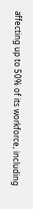affecting up to 50% of its workforce, including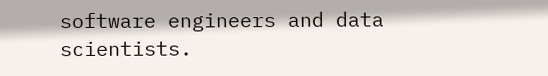software engineers and data scientists.